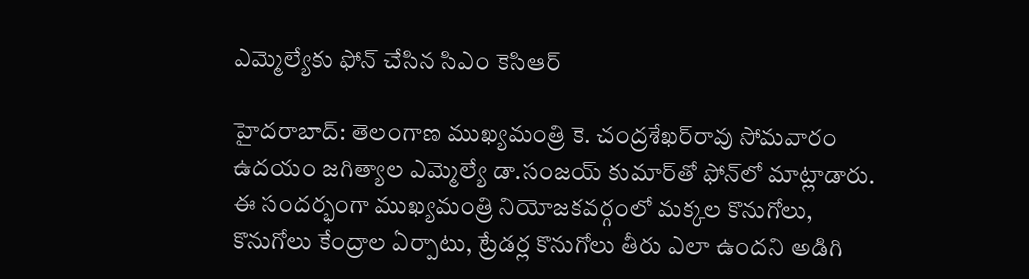ఎమ్మెల్యేకు ఫోన్‌ చేసిన సిఎం కెసిఆర్‌‌

హైదరాబాద్‌: తెలంగాణ ముఖ్యమంత్రి కె. చంద్ర‌శేఖ‌ర్‌రావు సోమవారం ఉదయం జగిత్యాల ఎమ్మెల్యే డా.సంజయ్ కుమార్‌తో ఫోన్‌లో మాట్లాడారు. ఈ సందర్భంగా ముఖ్య‌మంత్రి నియోజకవర్గంలో మక్కల కొనుగోలు, కొనుగోలు కేంద్రాల ఏర్పాటు, ట్రేడర్ల కొనుగోలు తీరు ఎలా ఉందని అడిగి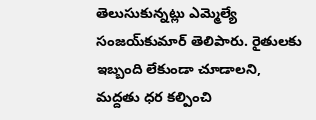తెలుసుకున్నట్లు ఎమ్మెల్యే సంజయ్‌కుమార్‌ తెలిపారు. రైతులకు ఇబ్బంది లేకుండా చూడాలని, మద్దతు ధర కల్పించి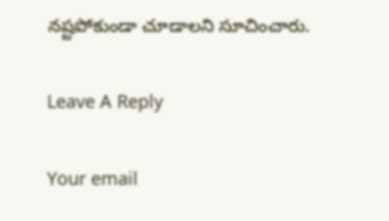నష్టపోకుండా చూడాలని సూచించారు.

Leave A Reply

Your email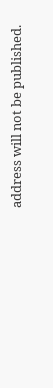address will not be published.